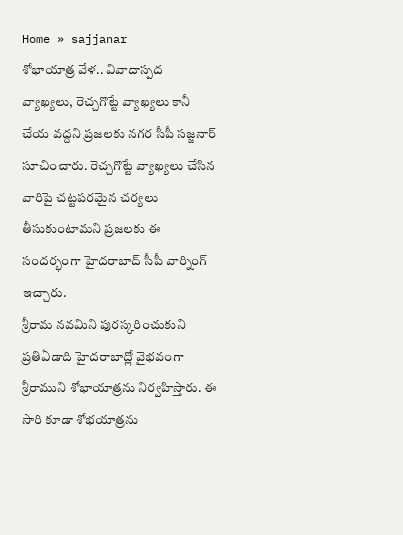Home » sajjanar
శోభాయాత్ర వేళ.. వివాదాస్పద వ్యాఖ్యలు, రెచ్చగొట్టే వ్యాఖ్యలు కానీ చేయ వద్దని ప్రజలకు నగర సీపీ సజ్జనార్ సూచించారు. రెచ్చగొట్టే వ్యాఖ్యలు చేసిన వారిపై చట్టపరమైన చర్యలు తీసుకుంటామని ప్రజలకు ఈ సందర్భంగా హైదరాబాద్ సీపీ వార్నింగ్ ఇచ్చారు.
శ్రీరామ నవమిని పురస్కరించుకుని ప్రతిఏడాది హైదరాబాద్లో వైభవంగా శ్రీరాముని శోభాయాత్రను నిర్వహిస్తారు. ఈ సారి కూడా శోభయాత్రను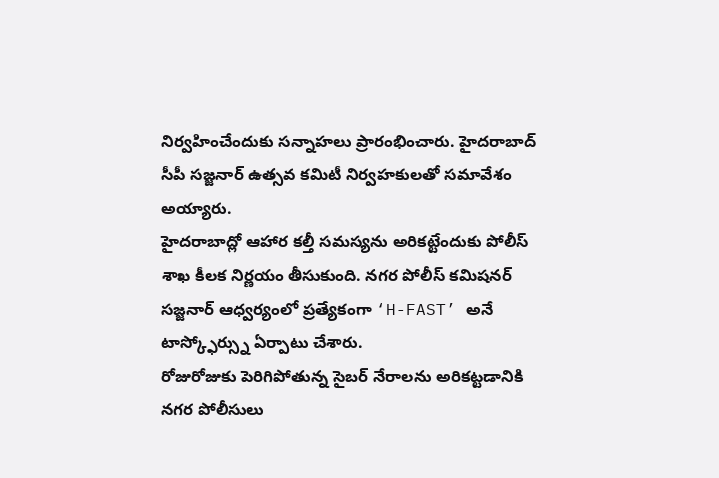నిర్వహించేందుకు సన్నాహలు ప్రారంభించారు. హైదరాబాద్ సీపీ సజ్జనార్ ఉత్సవ కమిటీ నిర్వహకులతో సమావేశం అయ్యారు.
హైదరాబాద్లో ఆహార కల్తీ సమస్యను అరికట్టేందుకు పోలీస్ శాఖ కీలక నిర్ణయం తీసుకుంది. నగర పోలీస్ కమిషనర్ సజ్జనార్ ఆధ్వర్యంలో ప్రత్యేకంగా ‘H-FAST’ అనే టాస్క్ఫోర్స్ను ఏర్పాటు చేశారు.
రోజురోజుకు పెరిగిపోతున్న సైబర్ నేరాలను అరికట్టడానికి నగర పోలీసులు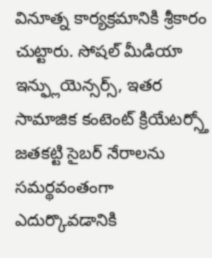వినూత్న కార్యక్రమానికి శ్రీకారం చుట్టారు. సోషల్ మీడియా ఇన్ఫ్లుయెన్సర్స్, ఇతర సామాజిక కంటెంట్ క్రియేటర్స్తో జతకట్టి సైబర్ నేరాలను సమర్థవంతంగా ఎదుర్కొవడానికి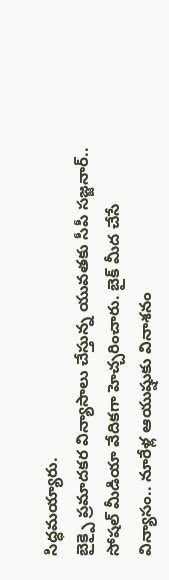సిద్ధమయ్యారు.
బైక్పై ప్రమాదకర విన్యాసాలు చేస్తున్న యువతకు సీపీ సజ్జనార్.. సోషల్ మీడియా వేదికగా హెచ్చరించారు. బైక్ మీద చేసే విన్యాసం.. నూరేళ్ల ఆయుష్షుకు వినాశనం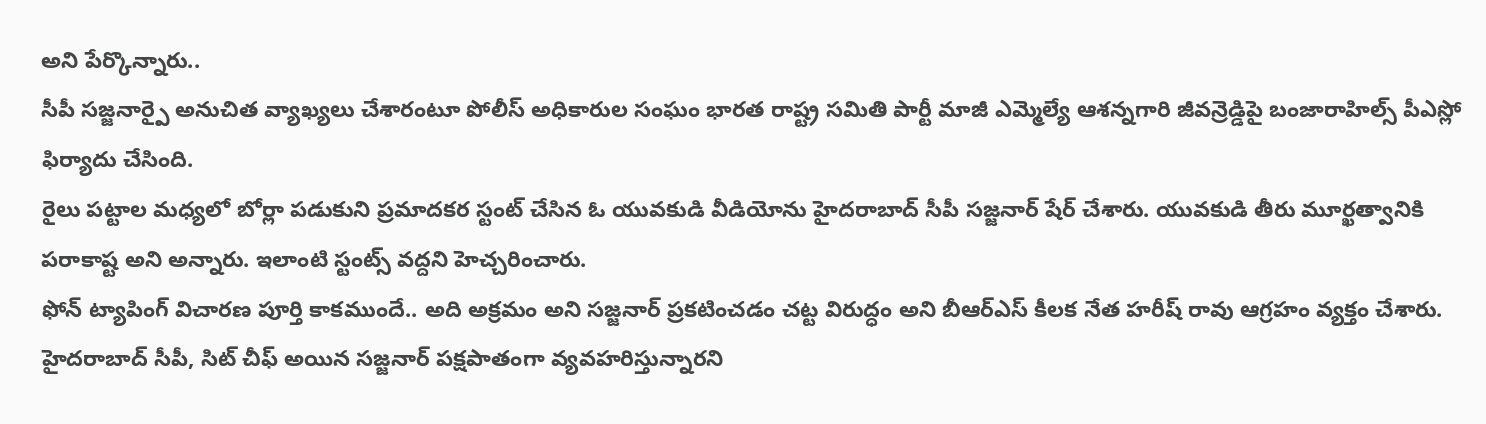అని పేర్కొన్నారు..
సీపీ సజ్జనార్పై అనుచిత వ్యాఖ్యలు చేశారంటూ పోలీస్ అధికారుల సంఘం భారత రాష్ట్ర సమితి పార్టీ మాజీ ఎమ్మెల్యే ఆశన్నగారి జీవన్రెడ్డిపై బంజారాహిల్స్ పీఎస్లో ఫిర్యాదు చేసింది.
రైలు పట్టాల మధ్యలో బోర్లా పడుకుని ప్రమాదకర స్టంట్ చేసిన ఓ యువకుడి వీడియోను హైదరాబాద్ సీపీ సజ్జనార్ షేర్ చేశారు. యువకుడి తీరు మూర్ఖత్వానికి పరాకాష్ట అని అన్నారు. ఇలాంటి స్టంట్స్ వద్దని హెచ్చరించారు.
ఫోన్ ట్యాపింగ్ విచారణ పూర్తి కాకముందే.. అది అక్రమం అని సజ్జనార్ ప్రకటించడం చట్ట విరుద్ధం అని బీఆర్ఎస్ కీలక నేత హరీష్ రావు ఆగ్రహం వ్యక్తం చేశారు. హైదరాబాద్ సీపీ, సిట్ చీఫ్ అయిన సజ్జనార్ పక్షపాతంగా వ్యవహరిస్తున్నారని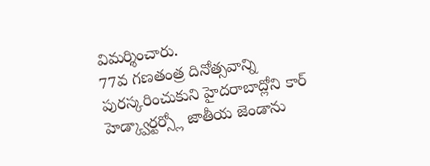విమర్శించారు.
77వ గణతంత్ర దినోత్సవాన్ని పురస్కరించుకుని హైదరాబాద్లోని కార్ హెడ్క్వార్టర్స్లో జాతీయ జెండాను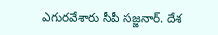ఎగురవేశారు సీపీ సజ్జనార్. దేశ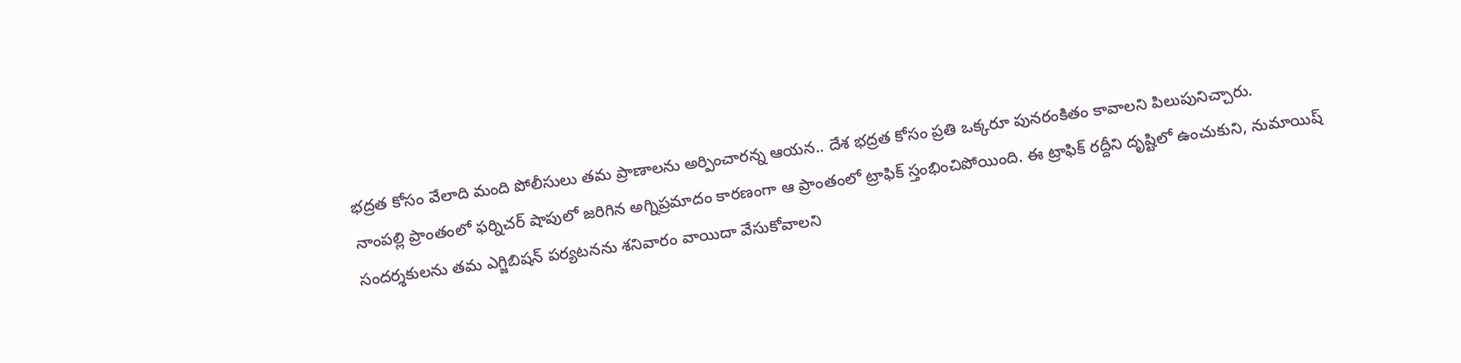భద్రత కోసం వేలాది మంది పోలీసులు తమ ప్రాణాలను అర్పించారన్న ఆయన.. దేశ భద్రత కోసం ప్రతి ఒక్కరూ పునరంకితం కావాలని పిలుపునిచ్చారు.
నాంపల్లి ప్రాంతంలో ఫర్నిచర్ షాపులో జరిగిన అగ్నిప్రమాదం కారణంగా ఆ ప్రాంతంలో ట్రాఫిక్ స్తంభించిపోయింది. ఈ ట్రాఫిక్ రద్దీని దృష్టిలో ఉంచుకుని, నుమాయిష్ సందర్శకులను తమ ఎగ్జిబిషన్ పర్యటనను శనివారం వాయిదా వేసుకోవాలని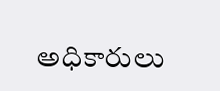అధికారులు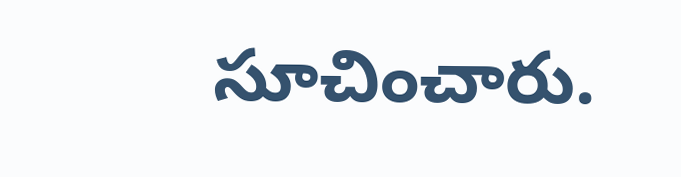సూచించారు.